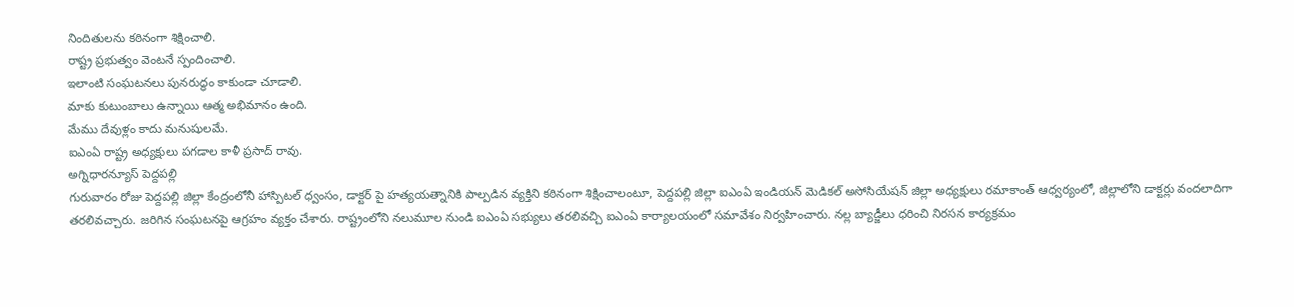నిందితులను కఠినంగా శిక్షించాలి.
రాష్ట్ర ప్రభుత్వం వెంటనే స్పందించాలి.
ఇలాంటి సంఘటనలు పునరుద్ధం కాకుండా చూడాలి.
మాకు కుటుంబాలు ఉన్నాయి ఆత్మ అభిమానం ఉంది.
మేము దేవుళ్లం కాదు మనుషులమే.
ఐఎంఏ రాష్ట్ర అధ్యక్షులు పగడాల కాళీ ప్రసాద్ రావు.
అగ్నిధారన్యూస్ పెద్దపల్లి
గురువారం రోజు పెద్దపల్లి జిల్లా కేంద్రంలోనీ హాస్పిటల్ ధ్వంసం, డాక్టర్ పై హత్యయత్నానికి పాల్పడిన వ్యక్తిని కఠినంగా శిక్షించాలంటూ, పెద్దపల్లి జిల్లా ఐఎంఏ ఇండియన్ మెడికల్ అసోసియేషన్ జిల్లా అధ్యక్షులు రమాకాంత్ ఆధ్వర్యంలో, జిల్లాలోని డాక్టర్లు వందలాదిగా తరలివచ్చారు. జరిగిన సంఘటనపై ఆగ్రహం వ్యక్తం చేశారు. రాష్ట్రంలోని నలుమూల నుండి ఐఎంఏ సభ్యులు తరలివచ్చి ఐఎంఏ కార్యాలయంలో సమావేశం నిర్వహించారు. నల్ల బ్యాడ్జీలు ధరించి నిరసన కార్యక్రమం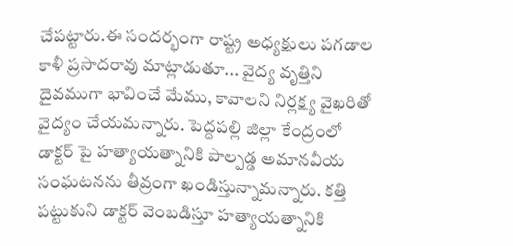చేపట్టారు.ఈ సందర్భంగా రాష్ట్ర అధ్యక్షులు పగడాల కాళీ ప్రసాదరావు మాట్లాడుతూ... వైద్య వృత్తిని దైవముగా భావించే మేము, కావాలని నిర్లక్ష్య వైఖరితో వైద్యం చేయమన్నారు. పెద్దపల్లి జిల్లా కేంద్రంలో డాక్టర్ పై హత్యాయత్నానికి పాల్పడ్డ అమానవీయ సంఘటనను తీవ్రంగా ఖండిస్తున్నామన్నారు. కత్తి పట్టుకుని డాక్టర్ వెంబడిస్తూ హత్యాయత్నానికి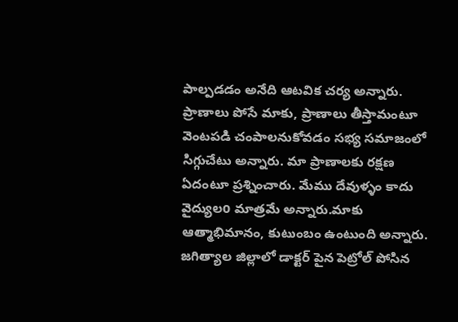పాల్పడడం అనేది ఆటవిక చర్య అన్నారు. ప్రాణాలు పోసే మాకు, ప్రాణాలు తీస్తామంటూ వెంటపడి చంపాలనుకోవడం సభ్య సమాజంలో సిగ్గుచేటు అన్నారు. మా ప్రాణాలకు రక్షణ ఏదంటూ ప్రశ్నించారు. మేము దేవుళ్ళం కాదు వైద్యులo మాత్రమే అన్నారు.మాకు ఆత్మాభిమానం, కుటుంబం ఉంటుంది అన్నారు. జగిత్యాల జిల్లాలో డాక్టర్ పైన పెట్రోల్ పోసిన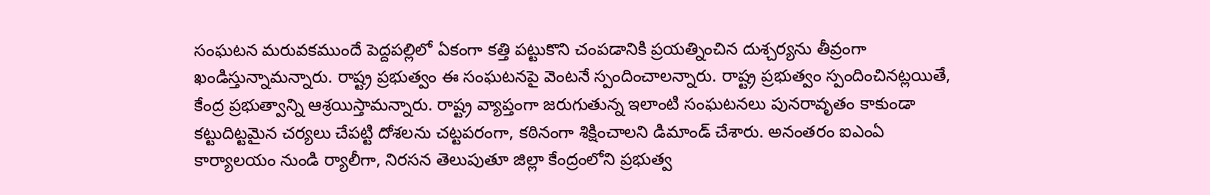సంఘటన మరువకముందే పెద్దపల్లిలో ఏకంగా కత్తి పట్టుకొని చంపడానికి ప్రయత్నించిన దుశ్చర్యను తీవ్రంగా ఖండిస్తున్నామన్నారు. రాష్ట్ర ప్రభుత్వం ఈ సంఘటనపై వెంటనే స్పందించాలన్నారు. రాష్ట్ర ప్రభుత్వం స్పందించినట్లయితే, కేంద్ర ప్రభుత్వాన్ని ఆశ్రయిస్తామన్నారు. రాష్ట్ర వ్యాప్తంగా జరుగుతున్న ఇలాంటి సంఘటనలు పునరావృతం కాకుండా కట్టుదిట్టమైన చర్యలు చేపట్టి దోశలను చట్టపరంగా, కఠినంగా శిక్షించాలని డిమాండ్ చేశారు. అనంతరం ఐఎంఏ కార్యాలయం నుండి ర్యాలీగా, నిరసన తెలుపుతూ జిల్లా కేంద్రంలోని ప్రభుత్వ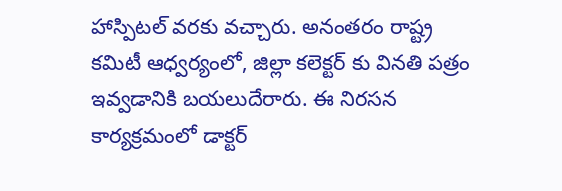హాస్పిటల్ వరకు వచ్చారు. అనంతరం రాష్ట్ర కమిటీ ఆధ్వర్యంలో, జిల్లా కలెక్టర్ కు వినతి పత్రం ఇవ్వడానికి బయలుదేరారు. ఈ నిరసన కార్యక్రమంలో డాక్టర్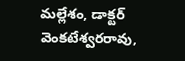మల్లేశం, డాక్టర్ వెంకటేశ్వరరావు,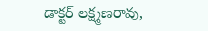డాక్టర్ లక్ష్మణరావు,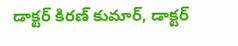డాక్టర్ కిరణ్ కుమార్, డాక్టర్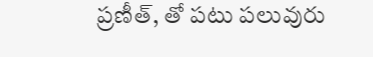ప్రణీత్, తో పటు పలువురు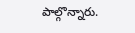పాల్గొన్నారు.